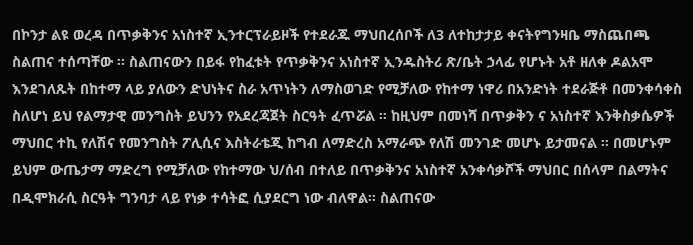በኮንታ ልዩ ወረዳ በጥቃቅንና አነስተኛ ኢንተርፕራይዞች የተደራጁ ማህበረሰቦች ለ3 ለተከታታይ ቀናትየግንዛቤ ማስጨበጫ ስልጠና ተሰጣቸው ፡፡ ስልጠናውን በይፋ የከፈቱት የጥቃቅንና አነስተኛ ኢንዱስትሪ ጽ/ቤት ኃላፊ የሆኑት አቶ ዘለቀ ዶልአሞ እንደገለጹት በከተማ ላይ ያለውን ድህነትና ስራ አጥነትን ለማስወገድ የሚቻለው የከተማ ነዋሪ በአንድነት ተደራጅቶ በመንቀሳቀስ ስለሆነ ይህ የልማታዊ መንግስት ይህንን የአደረጃጀት ስርዓት ፈጥሯል ፡፡ ከዚህም በመነሻ በጥቃቅን ና አነስተኛ እንቅስቃሴዎች ማህበር ተኪ የለሽና የመንግስት ፖሊሲና እስትራቴጂ ከግብ ለማድረስ አማራጭ የለሽ መንገድ መሆኑ ይታመናል ፡፡ በመሆኑም ይህም ውጤታማ ማድረግ የሚቻለው የከተማው ህ/ሰብ በተለይ በጥቃቅንና አነስተኛ አንቀሳቃሾች ማህበር በሰላም በልማትና በዲሞክራሲ ስርዓት ግንባታ ላይ የነቃ ተሳትፎ ሲያደርግ ነው ብለዋል፡፡ ስልጠናው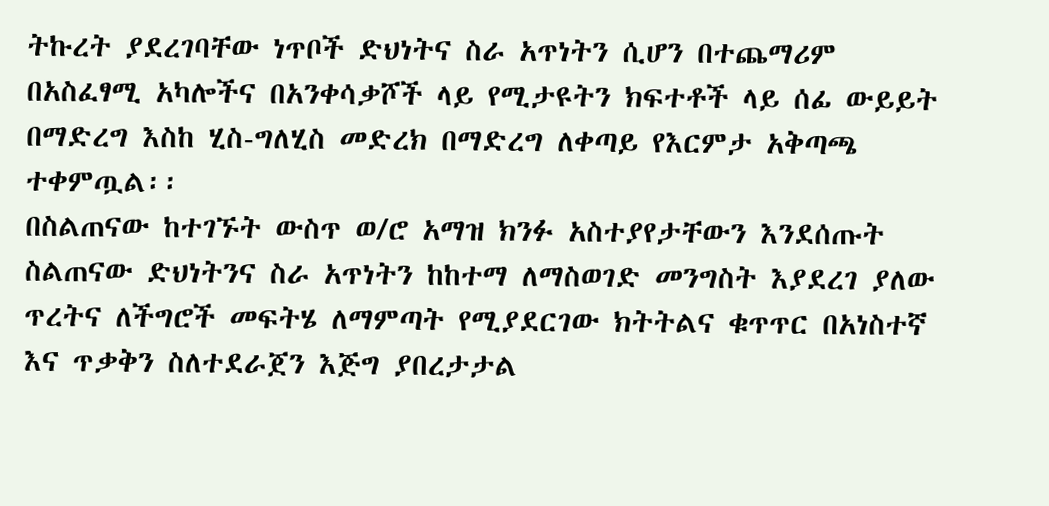ትኩረት ያደረገባቸው ነጥቦች ድህነትና ስራ አጥነትን ሲሆን በተጨማሪም በአስፈፃሚ አካሎችና በአንቀሳቃሾች ላይ የሚታዩትን ክፍተቶች ላይ ሰፊ ውይይት በማድረግ እስከ ሂስ-ግለሂስ መድረክ በማድረግ ለቀጣይ የእርምታ አቅጣጫ ተቀምጧል፡፡
በስልጠናው ከተገኙት ውስጥ ወ/ሮ አማዝ ክንፉ አስተያየታቸውን እንደሰጡት ስልጠናው ድህነትንና ስራ አጥነትን ከከተማ ለማስወገድ መንግስት እያደረገ ያለው ጥረትና ለችግሮች መፍትሄ ለማምጣት የሚያደርገው ክትትልና ቁጥጥር በአነስተኛ እና ጥቃቅን ስለተደራጀን እጅግ ያበረታታል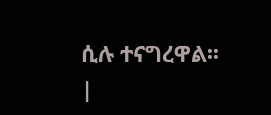ሲሉ ተናግረዋል፡፡ |